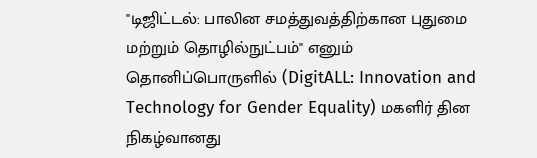"டிஜிட்டல்: பாலின சமத்துவத்திற்கான புதுமை மற்றும் தொழில்நுட்பம்" எனும் தொனிப்பொருளில் (DigitALL: Innovation and Technology for Gender Equality) மகளிர் தின நிகழ்வானது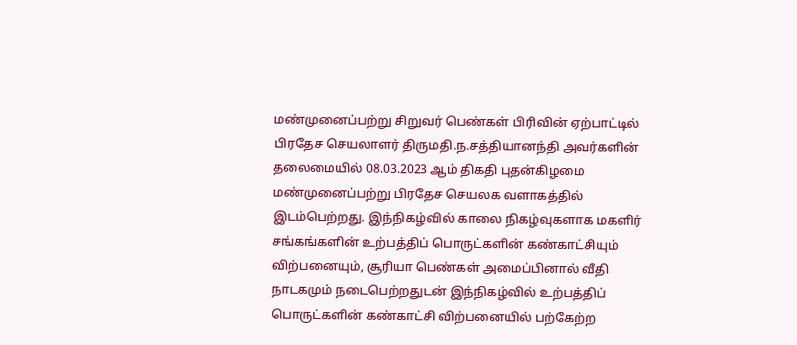மண்முனைப்பற்று சிறுவர் பெண்கள் பிரிவின் ஏற்பாட்டில் பிரதேச செயலாளர் திருமதி.ந.சத்தியானந்தி அவர்களின் தலைமையில் 08.03.2023 ஆம் திகதி புதன்கிழமை மண்முனைப்பற்று பிரதேச செயலக வளாகத்தில் இடம்பெற்றது. இந்நிகழ்வில் காலை நிகழ்வுகளாக மகளிர் சங்கங்களின் உற்பத்திப் பொருட்களின் கண்காட்சியும் விற்பனையும், சூரியா பெண்கள் அமைப்பினால் வீதி நாடகமும் நடைபெற்றதுடன் இந்நிகழ்வில் உற்பத்திப் பொருட்களின் கண்காட்சி விற்பனையில் பற்கேற்ற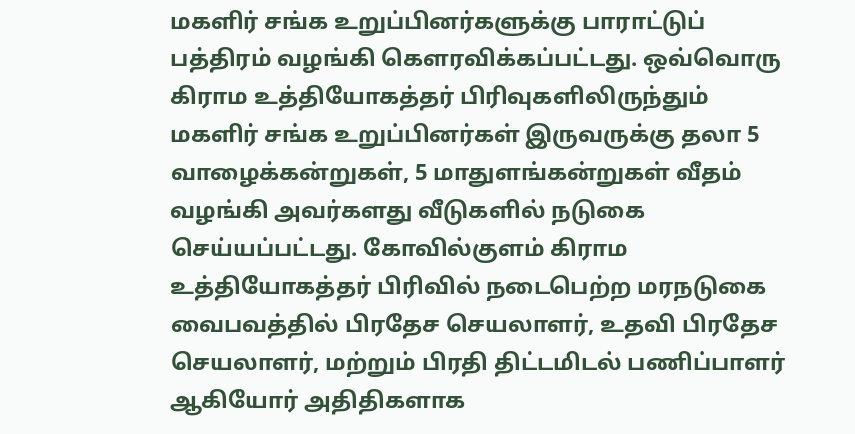மகளிர் சங்க உறுப்பினர்களுக்கு பாராட்டுப் பத்திரம் வழங்கி கௌரவிக்கப்பட்டது. ஒவ்வொரு கிராம உத்தியோகத்தர் பிரிவுகளிலிருந்தும் மகளிர் சங்க உறுப்பினர்கள் இருவருக்கு தலா 5 வாழைக்கன்றுகள், 5 மாதுளங்கன்றுகள் வீதம் வழங்கி அவர்களது வீடுகளில் நடுகை செய்யப்பட்டது. கோவில்குளம் கிராம உத்தியோகத்தர் பிரிவில் நடைபெற்ற மரநடுகை வைபவத்தில் பிரதேச செயலாளர், உதவி பிரதேச செயலாளர், மற்றும் பிரதி திட்டமிடல் பணிப்பாளர் ஆகியோர் அதிதிகளாக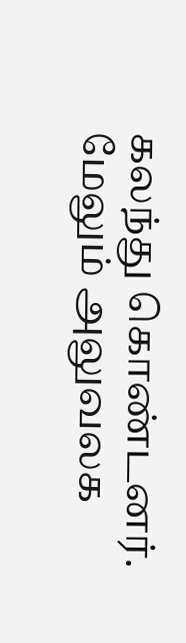கலந்து கொண்டனர். மேலும் அலுவலக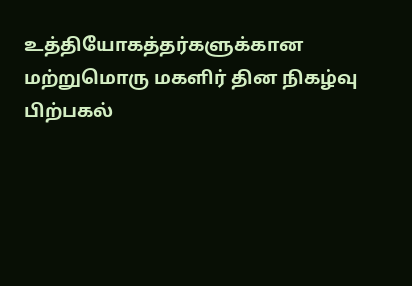உத்தியோகத்தர்களுக்கான மற்றுமொரு மகளிர் தின நிகழ்வு பிற்பகல்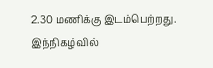2.30 மணிக்கு இடம்பெற்றது. இந்நிகழ்வில்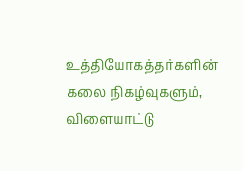உத்தியோகத்தர்களின் கலை நிகழ்வுகளும், விளையாட்டு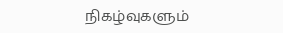நிகழ்வுகளும்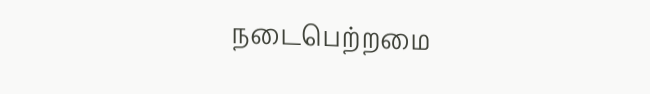நடைபெற்றமை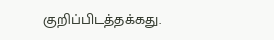குறிப்பிடத்தக்கது.